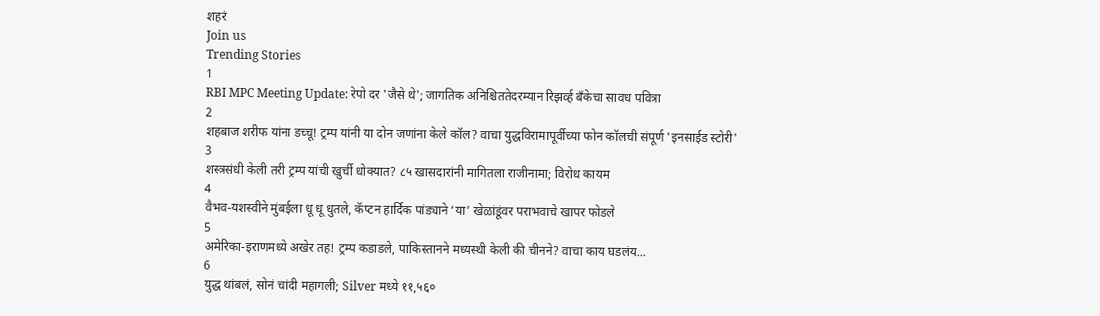शहरं
Join us
Trending Stories
1
RBI MPC Meeting Update: रेपो दर 'जैसे थे'; जागतिक अनिश्चिततेदरम्यान रिझर्व्ह बँकेचा सावध पवित्रा
2
शहबाज शरीफ यांना डच्चू! ट्रम्प यांनी या दोन जणांना केले कॉल? वाचा युद्धविरामापूर्वीच्या फोन कॉलची संपूर्ण 'इनसाईड स्टोरी'
3
शस्त्रसंधी केली तरी ट्रम्प यांची खुर्ची धोक्यात? ८५ खासदारांनी मागितला राजीनामा; विरोध कायम
4
वैभव-यशस्वीने मुंबईला धू धू धुतले, कॅप्टन हार्दिक पांड्याने ‘या’ खेळांडूंवर पराभवाचे खापर फोडले
5
अमेरिका-इराणमध्ये अखेर तह! ट्रम्प कडाडले, पाकिस्तानने मध्यस्थी केली की चीनने? वाचा काय घडलंय...
6
युद्ध थांबलं, सोनं चांदी महागली; Silver मध्ये ११,५६०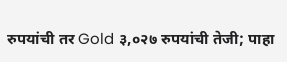रुपयांची तर Gold ३,०२७ रुपयांची तेजी; पाहा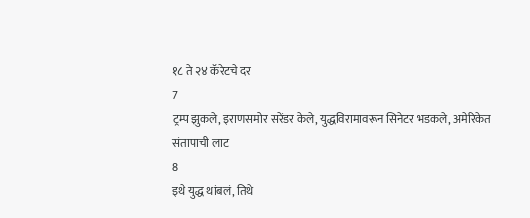१८ ते २४ कॅरेटचे दर
7
ट्रम्प झुकले, इराणसमोर सरेंडर केले, युद्धविरामावरून सिनेटर भडकले, अमेरिकेत संतापाची लाट
8
इथे युद्ध थांबलं, तिथे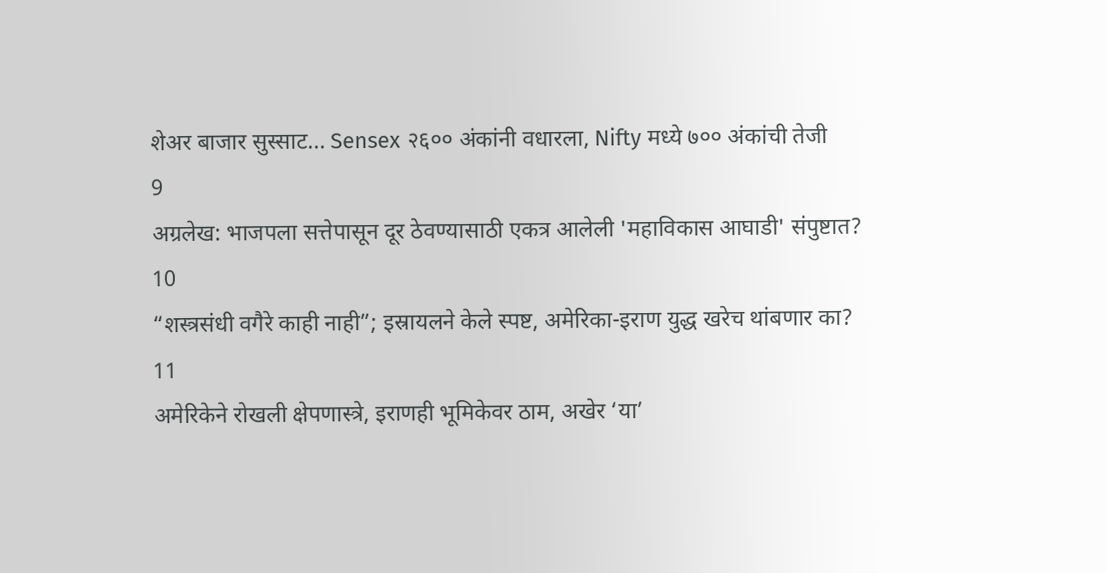शेअर बाजार सुस्साट... Sensex २६०० अंकांनी वधारला, Nifty मध्ये ७०० अंकांची तेजी
9
अग्रलेख: भाजपला सत्तेपासून दूर ठेवण्यासाठी एकत्र आलेली 'महाविकास आघाडी' संपुष्टात?
10
“शस्त्रसंधी वगैरे काही नाही”; इस्रायलने केले स्पष्ट, अमेरिका-इराण युद्ध खरेच थांबणार का?
11
अमेरिकेने रोखली क्षेपणास्त्रे, इराणही भूमिकेवर ठाम, अखेर ‘या’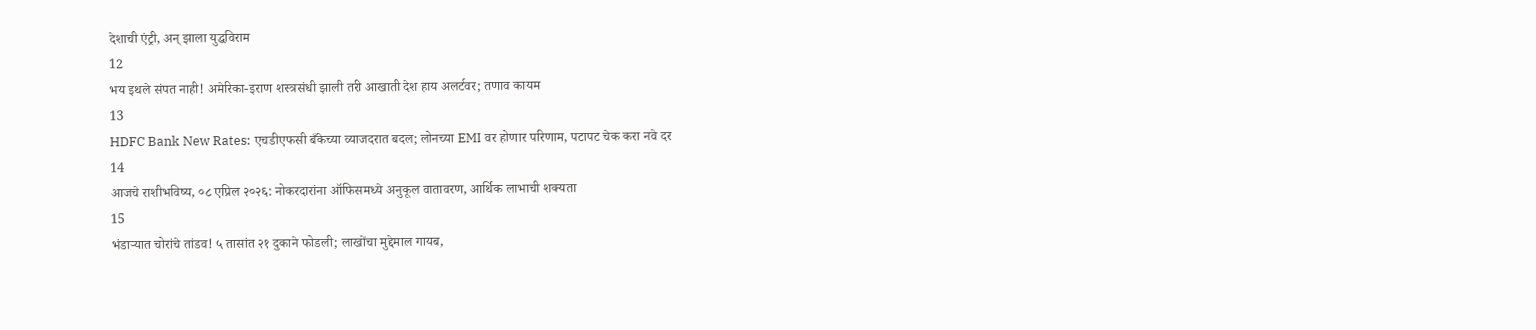देशाची एंट्री, अन् झाला युद्धविराम
12
भय इथले संपत नाही! अमेरिका-इराण शस्त्रसंधी झाली तरी आखाती देश हाय अलर्टवर; तणाव कायम
13
HDFC Bank New Rates: एचडीएफसी बँकेच्या व्याजदरात बदल; लोनच्या EMI वर होणार परिणाम, पटापट चेक करा नवे दर
14
आजचे राशीभविष्य, ०८ एप्रिल २०२६: नोकरदारांना ऑफिसमध्ये अनुकूल वातावरण, आर्थिक लाभाची शक्यता
15
भंडाऱ्यात चोरांचे तांडव! ५ तासांत २१ दुकाने फोडली; लाखोंचा मुद्देमाल गायब,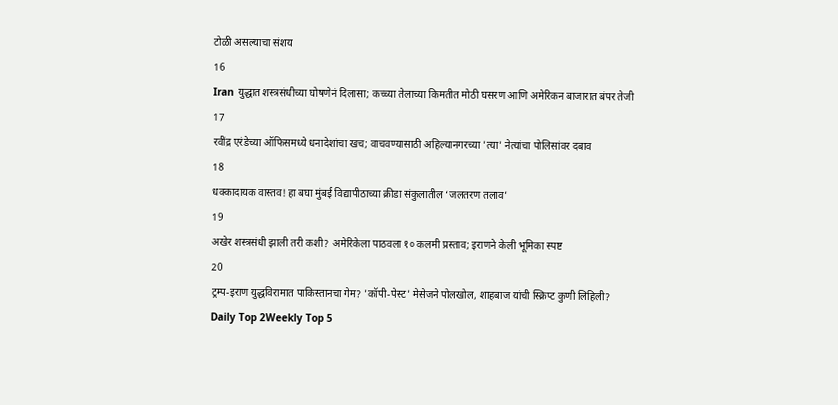टोळी असल्याचा संशय
16
Iran युद्धात शस्त्रसंधीच्या घोषणेनं दिलासा; कच्च्या तेलाच्या किमतीत मोठी घसरण आणि अमेरिकन बाजारात बंपर तेजी
17
रवींद्र एरंडेच्या ऑफिसमध्ये धनादेशांचा खच; वाचवण्यासाठी अहिल्यानगरच्या 'त्या' नेत्यांचा पोलिसांवर दबाव
18
धक्कादायक वास्तव! हा बघा मुंबई विद्यापीठाच्या क्रीडा संकुलातील ‘जलतरण तलाव’
19
अखेर शस्त्रसंधी झाली तरी कशी? अमेरिकेला पाठवला १० कलमी प्रस्ताव; इराणने केली भूमिका स्पष्ट
20
ट्रम्प-इराण युद्धविरामात पाकिस्तानचा गेम? 'कॉपी-पेस्ट' मेसेजने पोलखोल, शाहबाज यांची स्क्रिप्ट कुणी लिहिली?
Daily Top 2Weekly Top 5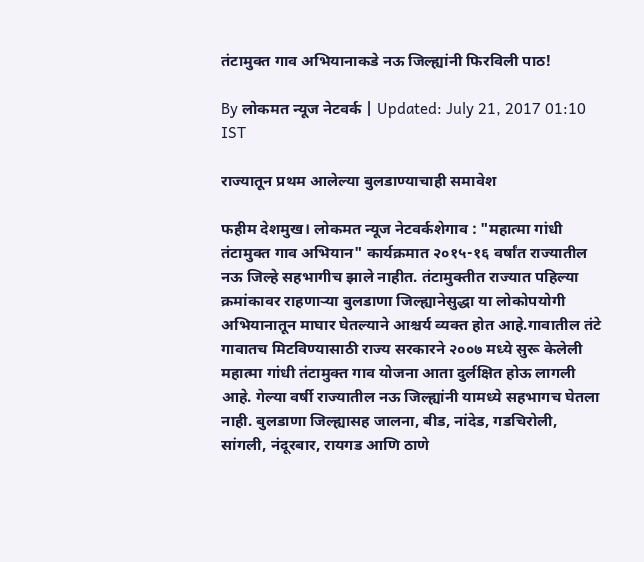तंटामुक्त गाव अभियानाकडे नऊ जिल्ह्यांनी फिरविली पाठ!

By लोकमत न्यूज नेटवर्क | Updated: July 21, 2017 01:10 IST

राज्यातून प्रथम आलेल्या बुलडाण्याचाही समावेश

फहीम देशमुख। लोकमत न्यूज नेटवर्कशेगाव : "महात्मा गांधी तंटामुक्त गाव अभियान" कार्यक्रमात २०१५-१६ वर्षांत राज्यातील नऊ जिल्हे सहभागीच झाले नाहीत. तंटामुक्तीत राज्यात पहिल्या क्रमांकावर राहणाऱ्या बुलडाणा जिल्ह्यानेसुद्धा या लोकोपयोगी अभियानातून माघार घेतल्याने आश्चर्य व्यक्त होत आहे.गावातील तंटे गावातच मिटविण्यासाठी राज्य सरकारने २००७ मध्ये सुरू केलेली महात्मा गांधी तंटामुक्त गाव योजना आता दुर्लक्षित होऊ लागली आहे. गेल्या वर्षी राज्यातील नऊ जिल्ह्यांनी यामध्ये सहभागच घेतला नाही. बुलडाणा जिल्ह्यासह जालना, बीड, नांदेड, गडचिरोली, सांगली, नंदूरबार, रायगड आणि ठाणे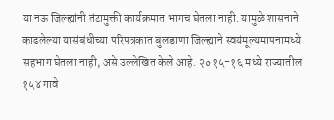या नऊ जिल्ह्यांनी तंटामुक्ती कार्यक्रमात भागच घेतला नाही. यामुळे शासनाने काढलेल्या यासंबंधीच्या परिपत्रकात बुलडाणा जिल्ह्याने स्वयंमूल्यमापनामध्ये सहभाग घेतला नाही, असे उल्लेखित केले आहे. २०१५-१६ मध्ये राज्यातील १५४ गावे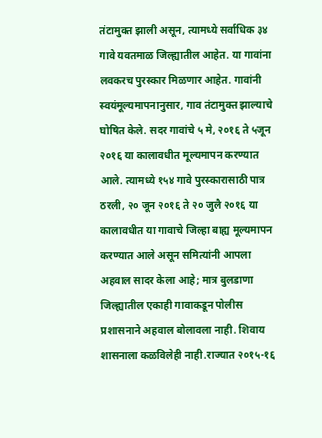तंटामुक्त झाली असून, त्यामध्ये सर्वाधिक ३४ गावे यवतमाळ जिल्ह्यातील आहेत. या गावांना लवकरच पुरस्कार मिळणार आहेत. गावांनी स्वयंमूल्यमापनानुसार, गाव तंटामुक्त झाल्याचे घोषित केले. सदर गावांचे ५ मे, २०१६ ते ५जून २०१६ या कालावधीत मूल्यमापन करण्यात आले. त्यामध्ये १५४ गावे पुरस्कारासाठी पात्र ठरली, २० जून २०१६ ते २० जुलै २०१६ या कालावधीत या गावाचे जिल्हा बाह्य मूल्यमापन करण्यात आले असून समित्यांनी आपला अहवाल सादर केला आहे; मात्र बुलडाणा जिल्ह्यातील एकाही गावाकडून पोलीस प्रशासनाने अहवाल बोलावला नाही. शिवाय शासनाला कळविलेही नाही.राज्यात २०१५-१६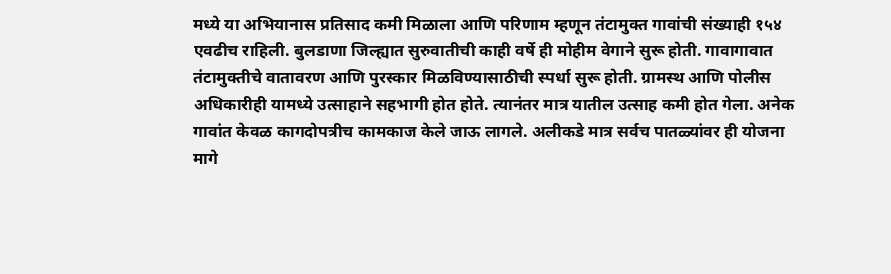मध्ये या अभियानास प्रतिसाद कमी मिळाला आणि परिणाम म्हणून तंटामुक्त गावांची संख्याही १५४ एवढीच राहिली. बुलडाणा जिल्ह्यात सुरुवातीची काही वर्षे ही मोहीम वेगाने सुरू होती. गावागावात तंटामुक्तीचे वातावरण आणि पुरस्कार मिळविण्यासाठीची स्पर्धा सुरू होती. ग्रामस्थ आणि पोलीस अधिकारीही यामध्ये उत्साहाने सहभागी होत होते. त्यानंतर मात्र यातील उत्साह कमी होत गेला. अनेक गावांत केवळ कागदोपत्रीच कामकाज केले जाऊ लागले. अलीकडे मात्र सर्वच पातळ्यांवर ही योजना मागे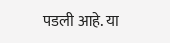पडली आहे. या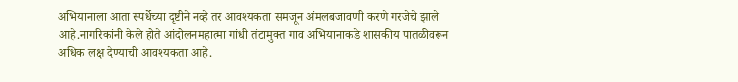अभियानाला आता स्पर्धेच्या दृष्टीने नव्हे तर आवश्यकता समजून अंमलबजावणी करणे गरजेचे झाले आहे.नागरिकांनी केले होते आंदोलनमहात्मा गांधी तंटामुक्त गाव अभियानाकडे शासकीय पातळीवरून अधिक लक्ष देण्याची आवश्यकता आहे.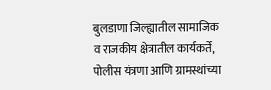बुलडाणा जिल्ह्यातील सामाजिक व राजकीय क्षेत्रातील कार्यकर्ते, पोलीस यंत्रणा आणि ग्रामस्थांच्या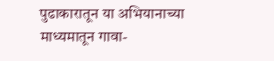पुढाकारातून या अभियानाच्या माध्यमातून गावा-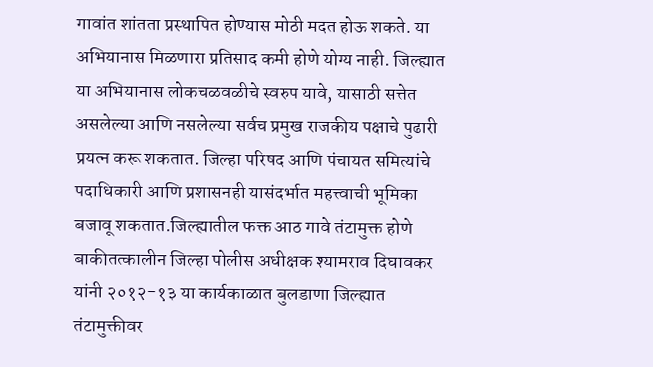गावांत शांतता प्रस्थापित होण्यास मोठी मदत होऊ शकते. या अभियानास मिळणारा प्रतिसाद कमी होणे योग्य नाही. जिल्ह्यात या अभियानास लोकचळवळीचे स्वरुप यावे, यासाठी सत्तेत असलेल्या आणि नसलेल्या सर्वच प्रमुख राजकीय पक्षाचे पुढारी प्रयत्न करू शकतात. जिल्हा परिषद आणि पंचायत समित्यांचे पदाधिकारी आणि प्रशासनही यासंदर्भात महत्त्वाची भूमिका बजावू शकतात.जिल्ह्यातील फक्त आठ गावे तंटामुक्त होणे बाकीतत्कालीन जिल्हा पोलीस अधीक्षक श्यामराव दिघावकर यांनी २०१२-१३ या कार्यकाळात बुलडाणा जिल्ह्यात तंटामुक्तीवर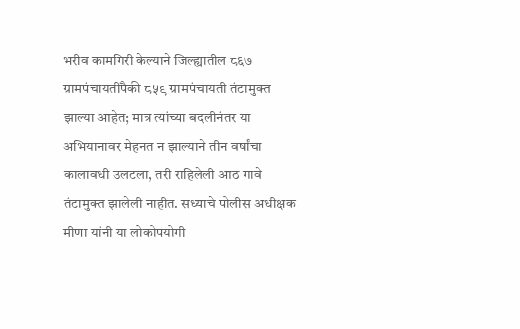भरीव कामगिरी केल्याने जिल्ह्यातील ८६७ ग्रामपंचायतींपैकी ८५९ ग्रामपंचायती तंटामुक्त झाल्या आहेत; मात्र त्यांच्या बदलीनंतर या अभियानावर मेहनत न झाल्याने तीन वर्षांचा कालावधी उलटला, तरी राहिलेली आठ गावे तंटामुक्त झालेली नाहीत. सध्याचे पोलीस अधीक्षक मीणा यांनी या लोकोपयोगी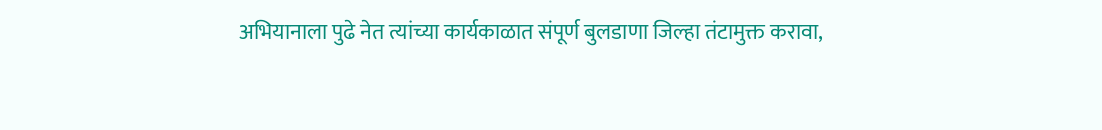अभियानाला पुढे नेत त्यांच्या कार्यकाळात संपूर्ण बुलडाणा जिल्हा तंटामुक्त करावा,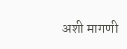अशी मागणी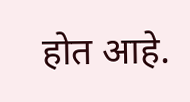होत आहे.